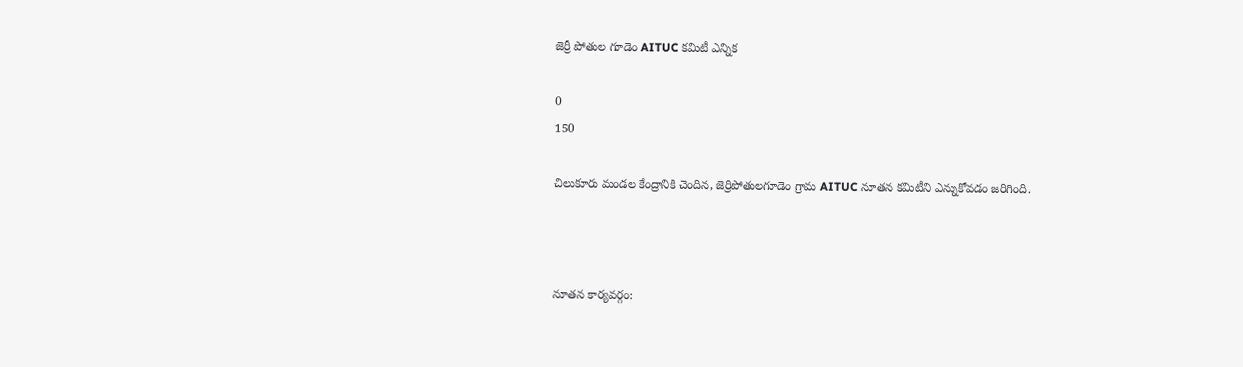జెర్రీ పోతుల గూడెం AITUC కమిటీ ఎన్నిక

0
150

చిలుకూరు మండల కేంద్రానికి చెందిన, జెర్రిపోతులగూడెం గ్రామ AITUC నూతన కమిటీని ఎన్నుకోవడం జరిగింది.



నూతన కార్యవర్గం: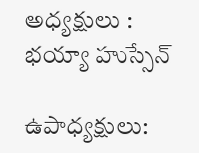అధ్యక్షులు : భయ్యా హుస్సేన్

ఉపాధ్యక్షులు: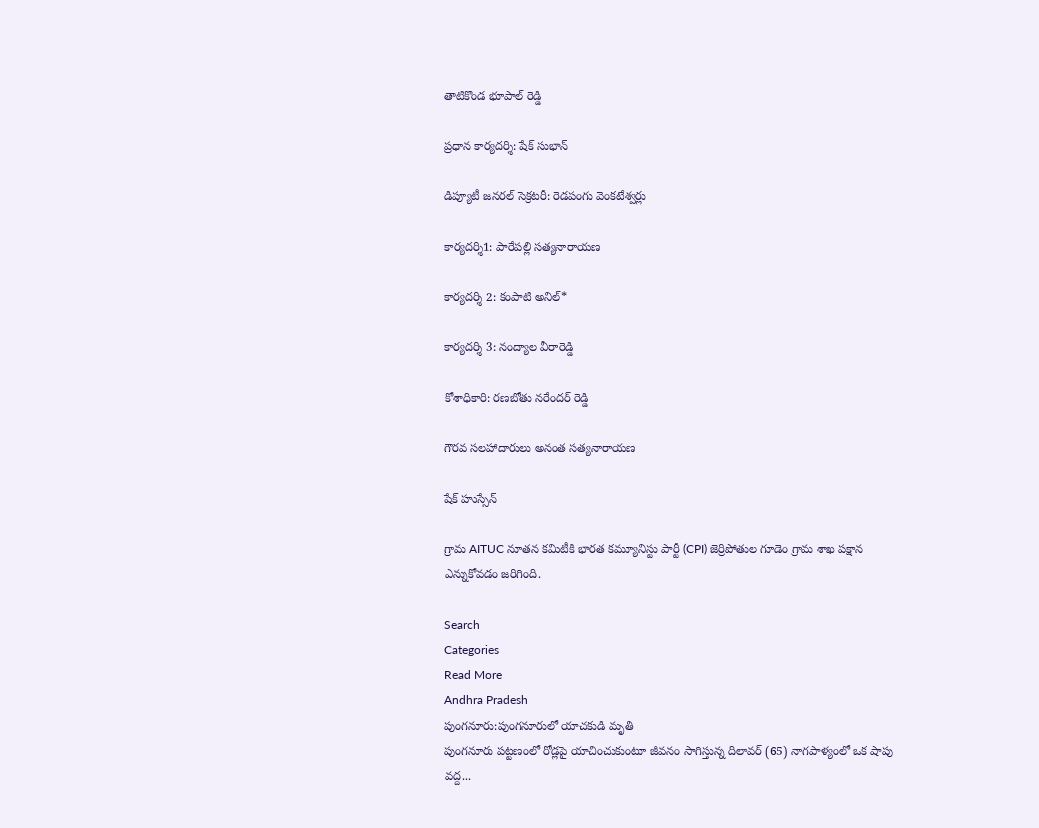తాటికొండ భూపాల్ రెడ్డి

ప్రధాన కార్యదర్శి: షేక్ సుభాన్

డిప్యూటీ జనరల్ సెక్రటరీ: రెడపంగు వెంకటేశ్వర్లు

కార్యదర్శి1: పారేపల్లి సత్యనారాయణ

కార్యదర్శి 2: కంపాటి అనిల్*

కార్యదర్శి 3: నంద్యాల వీరారెడ్డి

కోశాధికారి: రణబోతు నరేందర్ రెడ్డి

గౌరవ సలహాదారులు అనంత సత్యనారాయణ

షేక్ హుస్సేన్

గ్రామ AITUC నూతన కమిటీకి భారత కమ్యూనిస్టు పార్టీ (CPI) జెర్రిపోతుల గూడెం గ్రామ శాఖ పక్షాన ఎన్నుకోవడం జరిగింది.

Search
Categories
Read More
Andhra Pradesh
పుంగనూరు:పుంగనూరులో యాచకుడి మృతి
పుంగనూరు పట్టణంలో రోడ్లపై యాచించుకుంటూ జీవనం సాగిస్తున్న దిలావర్ (65) నాగపాళ్యంలో ఒక షాపు వద్ద...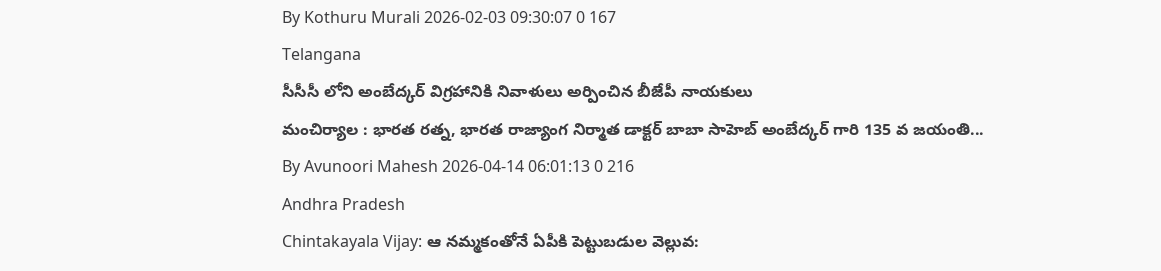By Kothuru Murali 2026-02-03 09:30:07 0 167
Telangana
సీసీసీ లోని అంబేద్కర్ విగ్రహానికి నివాళులు అర్పించిన బీజేపీ నాయకులు
మంచిర్యాల : భారత రత్న, భారత రాజ్యాంగ నిర్మాత డాక్టర్ బాబా సాహెబ్ అంబేద్కర్ గారి 135 వ జయంతి...
By Avunoori Mahesh 2026-04-14 06:01:13 0 216
Andhra Pradesh
Chintakayala Vijay: ఆ నమ్మకంతోనే ఏపీకి పెట్టుబడుల వెల్లువ: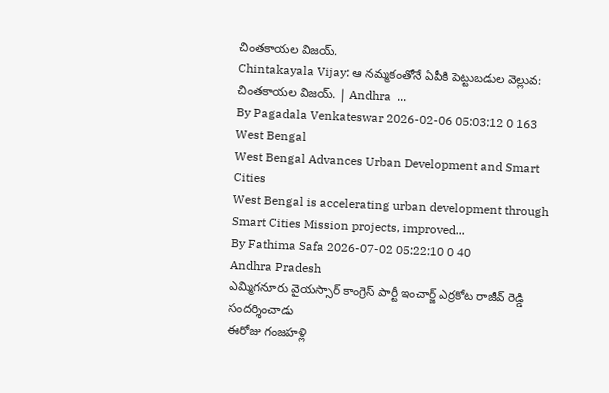చింతకాయల విజయ్.
Chintakayala Vijay: ఆ నమ్మకంతోనే ఏపీకి పెట్టుబడుల వెల్లువ: చింతకాయల విజయ్. | Andhra  ...
By Pagadala Venkateswar 2026-02-06 05:03:12 0 163
West Bengal
West Bengal Advances Urban Development and Smart Cities
West Bengal is accelerating urban development through Smart Cities Mission projects, improved...
By Fathima Safa 2026-07-02 05:22:10 0 40
Andhra Pradesh
ఎమ్మిగనూరు వైయస్సార్ కాంగ్రెస్ పార్టీ ఇంచార్జ్ ఎర్రకోట రాజీవ్ రెడ్డి సందర్శించాడు
ఈరోజు గంజహళ్లి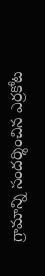గ్రామాన్ని సందర్శించిన ఎర్రకోట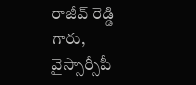రాజీవ్ రెడ్డి గారు, వైస్సార్సీపీ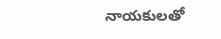నాయకులతో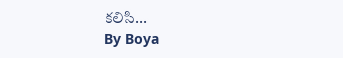కలిసి...
By Boya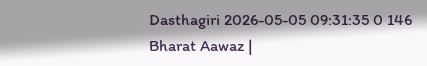Dasthagiri 2026-05-05 09:31:35 0 146
Bharat Aawaz |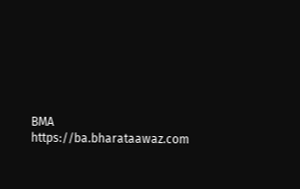BMA https://ba.bharataawaz.com